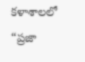కళాశాలలో “ప్రజా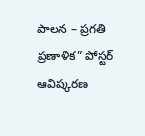పాలన – ప్రగతి ప్రణాళిక” పోస్టర్ ఆవిష్కరణ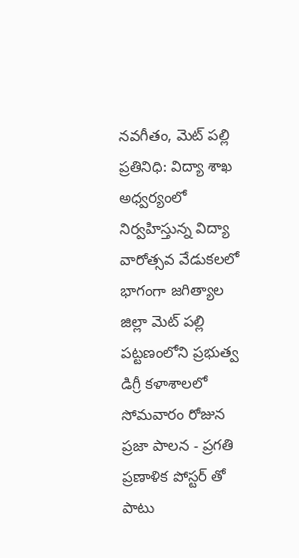నవగీతం, మెట్ పల్లి ప్రతినిధి: విద్యా శాఖ అధ్వర్యంలో నిర్వహిస్తున్న విద్యా వారోత్సవ వేడుకలలో భాగంగా జగిత్యాల జిల్లా మెట్ పల్లి పట్టణంలోని ప్రభుత్వ డిగ్రీ కళాశాలలో సోమవారం రోజున ప్రజా పాలన - ప్రగతి ప్రణాళిక పోస్టర్ తో పాటు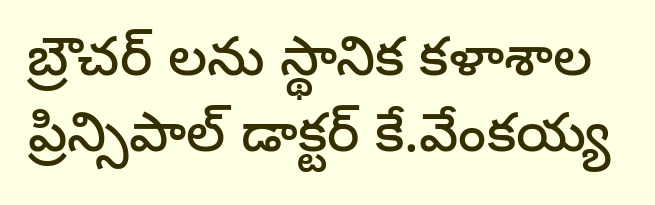బ్రౌచర్ లను స్థానిక కళాశాల ప్రిన్సిపాల్ డాక్టర్ కే.వేంకయ్య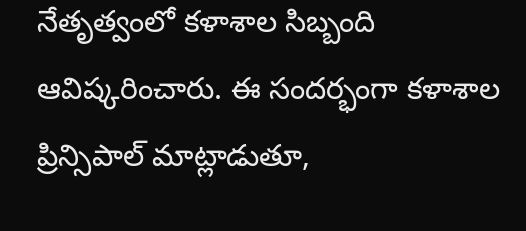నేతృత్వంలో కళాశాల సిబ్బంది ఆవిష్కరించారు. ఈ సందర్భంగా కళాశాల ప్రిన్సిపాల్ మాట్లాడుతూ,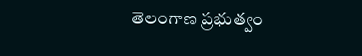తెలంగాణ ప్రభుత్వం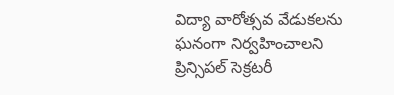విద్యా వారోత్సవ వేడుకలను ఘనంగా నిర్వహించాలని ప్రిన్సిపల్ సెక్రటరీ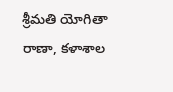శ్రీమతి యోగితా రాణా, కళాశాల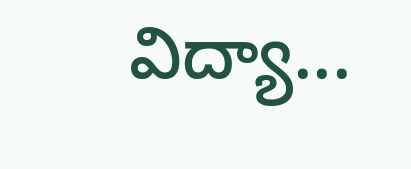విద్యా...